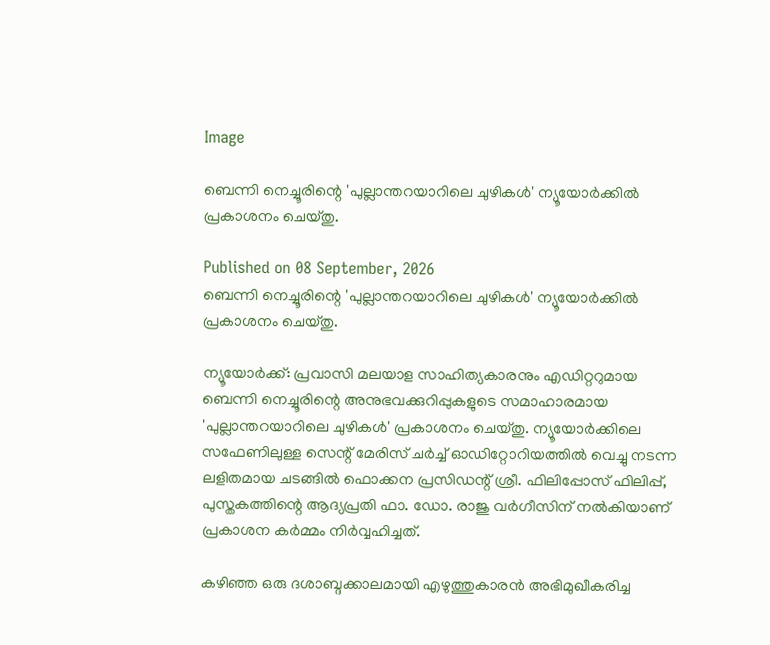Image

ബെന്നി നെച്ചൂരിന്റെ 'പുല്ലാന്തറയാറിലെ ചുഴികള്‍' ന്യൂയോര്‍ക്കില്‍ പ്രകാശനം ചെയ്തു.

Published on 08 September, 2026
ബെന്നി നെച്ചൂരിന്റെ 'പുല്ലാന്തറയാറിലെ ചുഴികള്‍' ന്യൂയോര്‍ക്കില്‍ പ്രകാശനം ചെയ്തു.

ന്യൂയോര്‍ക്ക്: പ്രവാസി മലയാള സാഹിത്യകാരനും എഡിറ്ററുമായ ബെന്നി നെച്ചൂരിന്റെ അനുഭവക്കുറിപ്പുകളുടെ സമാഹാരമായ 'പുല്ലാന്തറയാറിലെ ചുഴികള്‍' പ്രകാശനം ചെയ്തു. ന്യൂയോര്‍ക്കിലെ സഫേണിലുള്ള സെന്റ് മേരിസ് ചര്‍ച്ച് ഓഡിറ്റോറിയത്തില്‍ വെച്ചു നടന്ന ലളിതമായ ചടങ്ങില്‍ ഫൊക്കന പ്രസിഡന്റ് ശ്രീ. ഫിലിപ്പോസ് ഫിലിപ്പ്, പുസ്തകത്തിന്റെ ആദ്യപ്രതി ഫാ. ഡോ. രാജു വര്‍ഗീസിന് നല്‍കിയാണ് പ്രകാശന കര്‍മ്മം നിര്‍വ്വഹിച്ചത്.

കഴിഞ്ഞ ഒരു ദശാബ്ദക്കാലമായി എഴുത്തുകാരന്‍ അഭിമുഖീകരിച്ച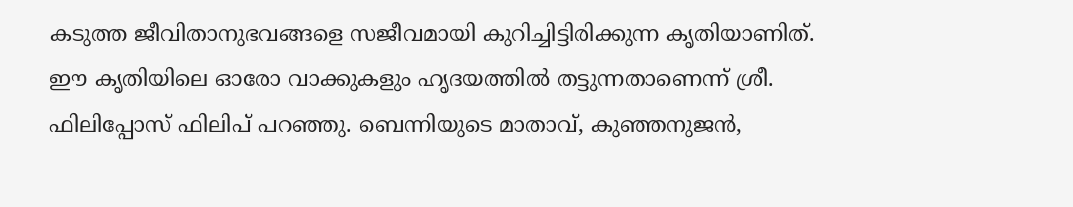കടുത്ത ജീവിതാനുഭവങ്ങളെ സജീവമായി കുറിച്ചിട്ടിരിക്കുന്ന കൃതിയാണിത്. ഈ കൃതിയിലെ ഓരോ വാക്കുകളും ഹൃദയത്തില്‍ തട്ടുന്നതാണെന്ന് ശ്രീ. ഫിലിപ്പോസ് ഫിലിപ് പറഞ്ഞു. ബെന്നിയുടെ മാതാവ്, കുഞ്ഞനുജന്‍,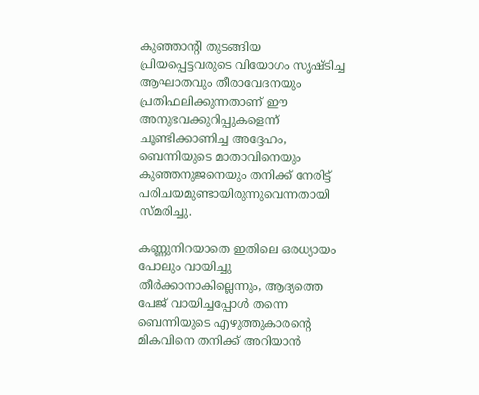കുഞ്ഞാന്റി തുടങ്ങിയ പ്രിയപ്പെട്ടവരുടെ വിയോഗം സൃഷ്ടിച്ച ആഘാതവും തീരാവേദനയും പ്രതിഫലിക്കുന്നതാണ് ഈ അനുഭവക്കുറിപ്പുകളെന്ന് ചൂണ്ടിക്കാണിച്ച അദ്ദേഹം, ബെന്നിയുടെ മാതാവിനെയും കുഞ്ഞനുജനെയും തനിക്ക് നേരിട്ട് പരിചയമുണ്ടായിരുന്നുവെന്നതായി സ്മരിച്ചു.

കണ്ണുനിറയാതെ ഇതിലെ ഒരധ്യായം പോലും വായിച്ചു തീര്‍ക്കാനാകില്ലെന്നും, ആദ്യത്തെ പേജ് വായിച്ചപ്പോള്‍ തന്നെ ബെന്നിയുടെ എഴുത്തുകാരന്റെ മികവിനെ തനിക്ക് അറിയാന്‍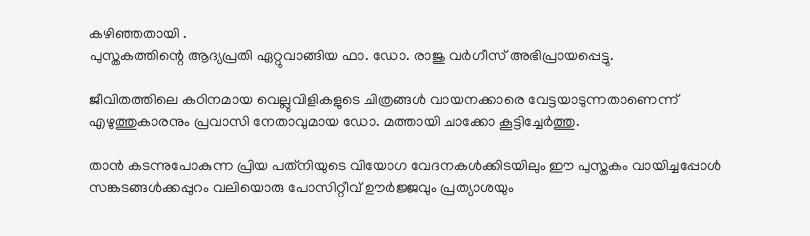കഴിഞ്ഞതായി .
പുസ്തകത്തിന്റെ ആദ്യപ്രതി ഏറ്റുവാങ്ങിയ ഫാ. ഡോ. രാജു വര്‍ഗീസ് അഭിപ്രായപ്പെട്ടു.

ജീവിതത്തിലെ കഠിനമായ വെല്ലുവിളികളുടെ ചിത്രങ്ങള്‍ വായനക്കാരെ വേട്ടയാടുന്നതാണെന്ന് എഴുത്തുകാരനും പ്രവാസി നേതാവുമായ ഡോ. മത്തായി ചാക്കോ കൂട്ടിച്ചേര്‍ത്തു.

താന്‍ കടന്നുപോകുന്ന പ്രിയ പത്‌നിയുടെ വിയോഗ വേദനകള്‍ക്കിടയിലും ഈ പുസ്തകം വായിച്ചപ്പോള്‍ സങ്കടങ്ങള്‍ക്കപ്പുറം വലിയൊരു പോസിറ്റീവ് ഊര്‍ജ്ജവും പ്രത്യാശയും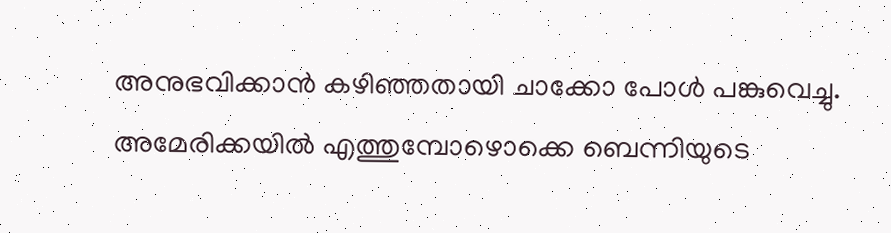അനുഭവിക്കാന്‍ കഴിഞ്ഞതായി ചാക്കോ പോള്‍ പങ്കുവെച്ചു.
അമേരിക്കയില്‍ എത്തുമ്പോഴൊക്കെ ബെന്നിയുടെ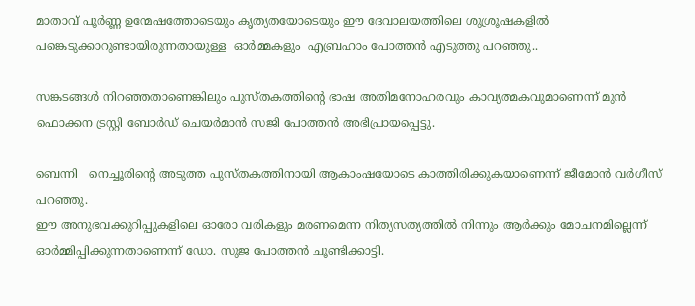മാതാവ് പൂര്‍ണ്ണ ഉന്മേഷത്തോടെയും കൃത്യതയോടെയും ഈ ദേവാലയത്തിലെ ശുശ്രൂഷകളില്‍ പങ്കെടുക്കാറുണ്ടായിരുന്നതായുള്ള  ഓര്‍മ്മകളും  എബ്രഹാം പോത്തന്‍ എടുത്തു പറഞ്ഞു..

സങ്കടങ്ങള്‍ നിറഞ്ഞതാണെങ്കിലും പുസ്തകത്തിന്റെ ഭാഷ അതിമനോഹരവും കാവ്യത്മകവുമാണെന്ന് മുന്‍ ഫൊക്കന ട്രസ്റ്റി ബോര്‍ഡ് ചെയര്‍മാന്‍ സജി പോത്തന്‍ അഭിപ്രായപ്പെട്ടു.

ബെന്നി   നെച്ചൂരിന്റെ അടുത്ത പുസ്തകത്തിനായി ആകാംഷയോടെ കാത്തിരിക്കുകയാണെന്ന് ജീമോന്‍ വര്‍ഗീസ് പറഞ്ഞു.
ഈ അനുഭവക്കുറിപ്പുകളിലെ ഓരോ വരികളും മരണമെന്ന നിത്യസത്യത്തില്‍ നിന്നും ആര്‍ക്കും മോചനമില്ലെന്ന് ഓര്‍മ്മിപ്പിക്കുന്നതാണെന്ന് ഡോ. സുജ പോത്തന്‍ ചൂണ്ടിക്കാട്ടി.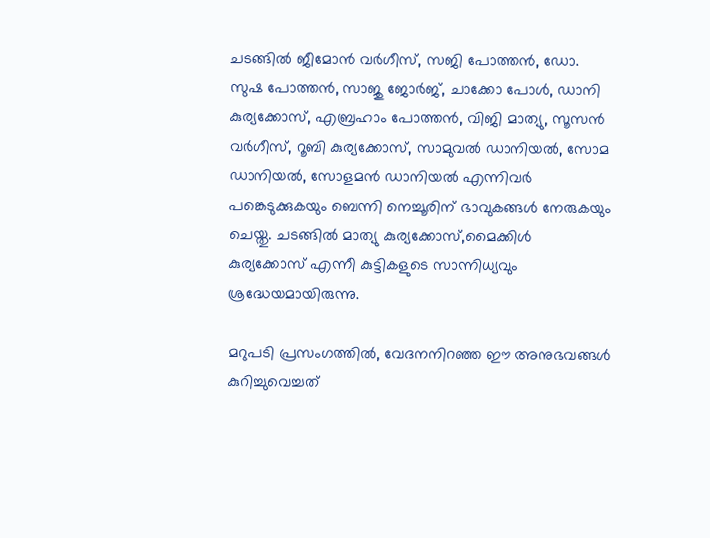ചടങ്ങില്‍ ജീമോന്‍ വര്‍ഗീസ്, സജി പോത്തന്‍, ഡോ. സുഷ പോത്തന്‍, സാജു ജോര്‍ജ്, ചാക്കോ പോള്‍, ഡാനി കുര്യക്കോസ്, എബ്രഹാം പോത്തന്‍, വിജി മാത്യു, സൂസന്‍ വര്‍ഗീസ്, റൂബി കുര്യക്കോസ്, സാമുവല്‍ ഡാനിയല്‍, സോമ ഡാനിയല്‍, സോളമന്‍ ഡാനിയല്‍ എന്നിവര്‍ പങ്കെടുക്കുകയും ബെന്നി നെച്ചൂരിന് ഭാവുകങ്ങള്‍ നേരുകയും ചെയ്തു. ചടങ്ങില്‍ മാത്യു കുര്യക്കോസ്,മൈക്കിള്‍ കുര്യക്കോസ് എന്നീ കുട്ടികളുടെ സാന്നിധ്യവും ശ്രദ്ധേയമായിരുന്നു.

മറുപടി പ്രസംഗത്തില്‍, വേദനനിറഞ്ഞ ഈ അനുഭവങ്ങള്‍ കുറിച്ചുവെച്ചത്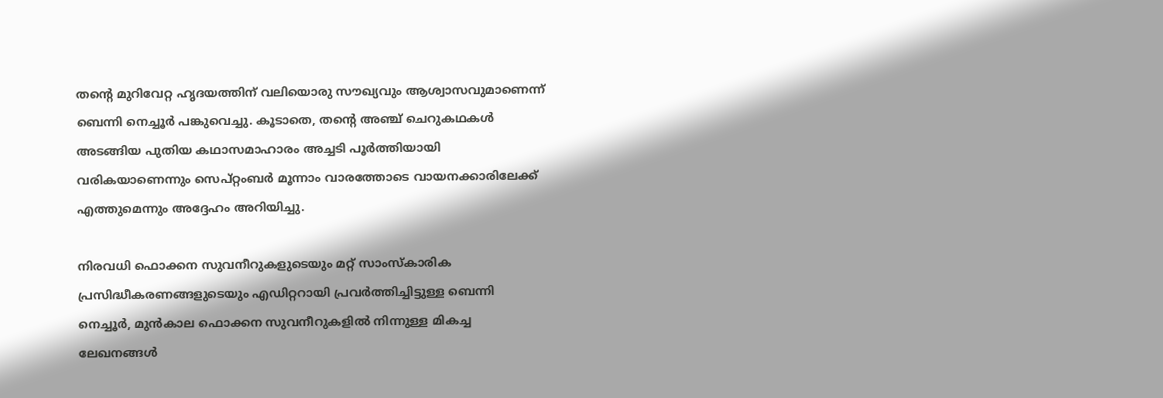തന്റെ മുറിവേറ്റ ഹൃദയത്തിന് വലിയൊരു സൗഖ്യവും ആശ്വാസവുമാണെന്ന് ബെന്നി നെച്ചൂര്‍ പങ്കുവെച്ചു. കൂടാതെ, തന്റെ അഞ്ച് ചെറുകഥകള്‍ അടങ്ങിയ പുതിയ കഥാസമാഹാരം അച്ചടി പൂര്‍ത്തിയായി വരികയാണെന്നും സെപ്റ്റംബര്‍ മൂന്നാം വാരത്തോടെ വായനക്കാരിലേക്ക് എത്തുമെന്നും അദ്ദേഹം അറിയിച്ചു.

നിരവധി ഫൊക്കന സുവനീറുകളുടെയും മറ്റ് സാംസ്‌കാരിക പ്രസിദ്ധീകരണങ്ങളുടെയും എഡിറ്ററായി പ്രവര്‍ത്തിച്ചിട്ടുള്ള ബെന്നി നെച്ചൂര്‍, മുന്‍കാല ഫൊക്കന സുവനീറുകളില്‍ നിന്നുള്ള മികച്ച ലേഖനങ്ങള്‍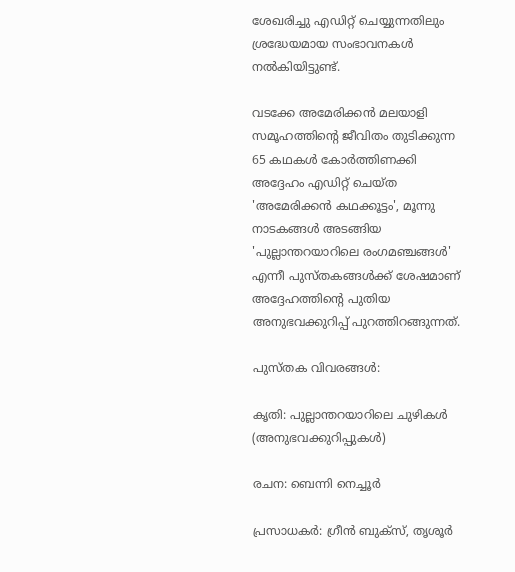ശേഖരിച്ചു എഡിറ്റ് ചെയ്യുന്നതിലും ശ്രദ്ധേയമായ സംഭാവനകള്‍ നല്‍കിയിട്ടുണ്ട്.

വടക്കേ അമേരിക്കന്‍ മലയാളി സമൂഹത്തിന്റെ ജീവിതം തുടിക്കുന്ന 65 കഥകള്‍ കോര്‍ത്തിണക്കി അദ്ദേഹം എഡിറ്റ് ചെയ്ത 'അമേരിക്കന്‍ കഥക്കൂട്ടം', മൂന്നു നാടകങ്ങള്‍ അടങ്ങിയ 'പുല്ലാന്തറയാറിലെ രംഗമഞ്ചങ്ങള്‍' എന്നീ പുസ്തകങ്ങള്‍ക്ക് ശേഷമാണ് അദ്ദേഹത്തിന്റെ പുതിയ അനുഭവക്കുറിപ്പ് പുറത്തിറങ്ങുന്നത്.

പുസ്തക വിവരങ്ങള്‍:

കൃതി: പുല്ലാന്തറയാറിലെ ചുഴികള്‍ (അനുഭവക്കുറിപ്പുകള്‍)

രചന: ബെന്നി നെച്ചൂര്‍

പ്രസാധകര്‍: ഗ്രീന്‍ ബുക്‌സ്, തൃശൂര്‍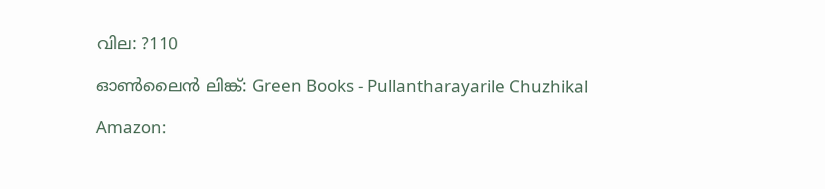വില: ?110

ഓണ്‍ലൈന്‍ ലിങ്ക്: Green Books - Pullantharayarile Chuzhikal

Amazon: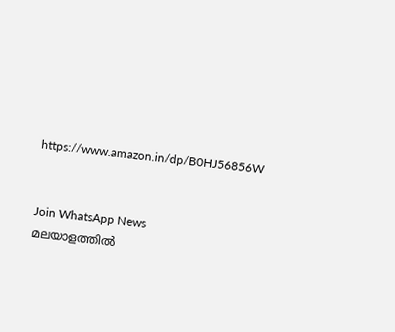https://www.amazon.in/dp/B0HJ56856W


Join WhatsApp News
മലയാളത്തില്‍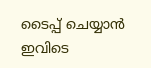ടൈപ്പ് ചെയ്യാന്‍ ഇവിടെ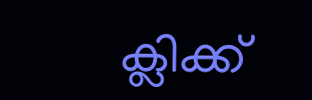ക്ലിക്ക്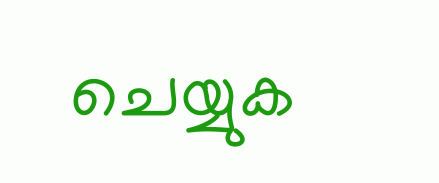ചെയ്യുക